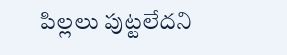పిల్లలు పుట్టలేదని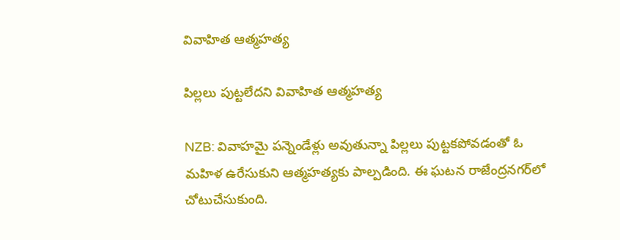వివాహిత ఆత్మహత్య

పిల్లలు పుట్టలేదని వివాహిత ఆత్మహత్య

NZB: వివాహమై పన్నెండేళ్లు అవుతున్నా పిల్లలు పుట్టకపోవడంతో ఓ మహిళ ఉరేసుకుని ఆత్మహత్యకు పాల్పడింది. ఈ ఘటన రాజేంద్రనగర్‌లో చోటుచేసుకుంది.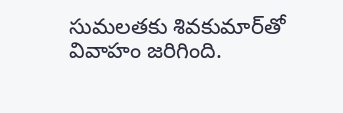సుమలతకు శివకుమార్‌తో వివాహం జరిగింది.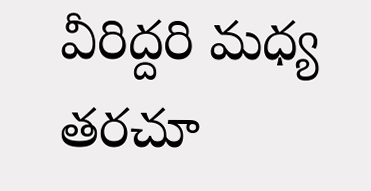వీరిద్దరి మధ్య తరచూ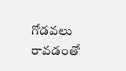గోడవలు రావడంతో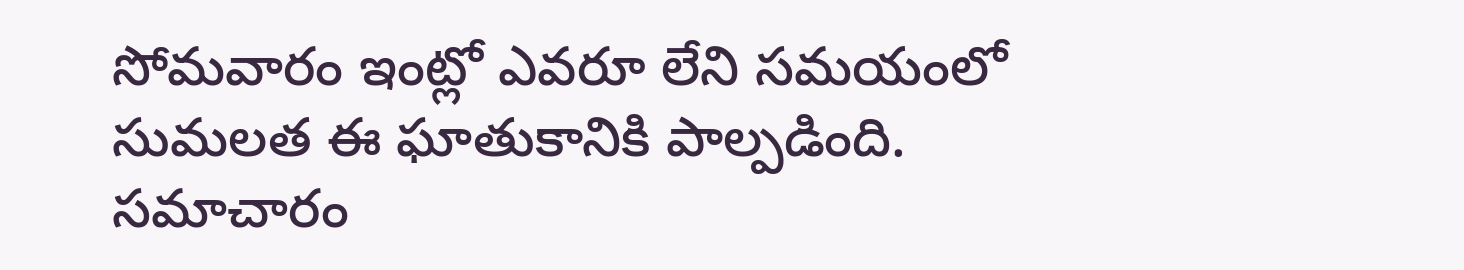సోమవారం ఇంట్లో ఎవరూ లేని సమయంలో సుమలత ఈ ఘాతుకానికి పాల్పడింది. సమాచారం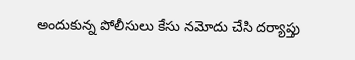అందుకున్న పోలీసులు కేసు నమోదు చేసి దర్యాప్తు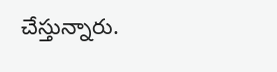చేస్తున్నారు.